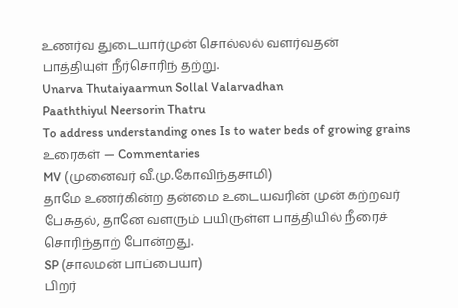உணர்வ துடையார்முன் சொல்லல் வளர்வதன்
பாத்தியுள் நீர்சொரிந் தற்று.
Unarva Thutaiyaarmun Sollal Valarvadhan
Paaththiyul Neersorin Thatru
To address understanding ones Is to water beds of growing grains
உரைகள் — Commentaries
MV (முனைவர் வீ.மு.கோவிந்தசாமி)
தாமே உணர்கின்ற தன்மை உடையவரின் முன் கற்றவர் பேசுதல், தானே வளரும் பயிருள்ள பாத்தியில் நீரைச் சொரிந்தாற் போன்றது.
SP (சாலமன் பாப்பையா)
பிறர்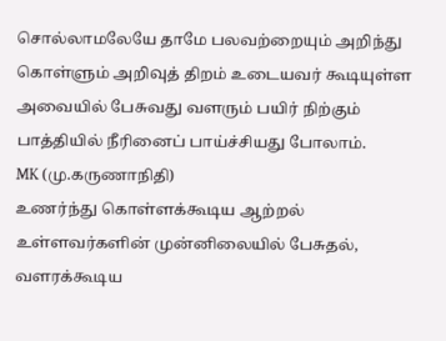சொல்லாமலேயே தாமே பலவற்றையும் அறிந்து கொள்ளும் அறிவுத் திறம் உடையவர் கூடியுள்ள அவையில் பேசுவது வளரும் பயிர் நிற்கும் பாத்தியில் நீரினைப் பாய்ச்சியது போலாம்.
MK (மு.கருணாநிதி)
உணர்ந்து கொள்ளக்கூடிய ஆற்றல் உள்ளவர்களின் முன்னிலையில் பேசுதல், வளரக்கூடிய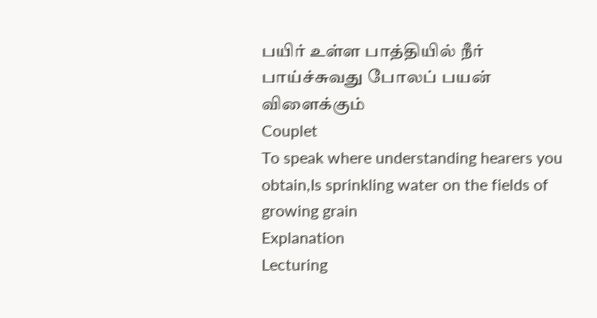பயிர் உள்ள பாத்தியில் நீர் பாய்ச்சுவது போலப் பயன் விளைக்கும்
Couplet
To speak where understanding hearers you obtain,Is sprinkling water on the fields of growing grain
Explanation
Lecturing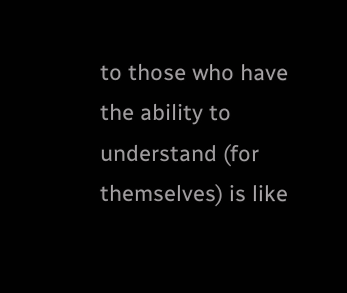to those who have the ability to understand (for themselves) is like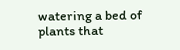watering a bed of plants that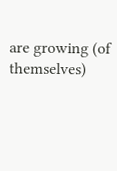are growing (of themselves)